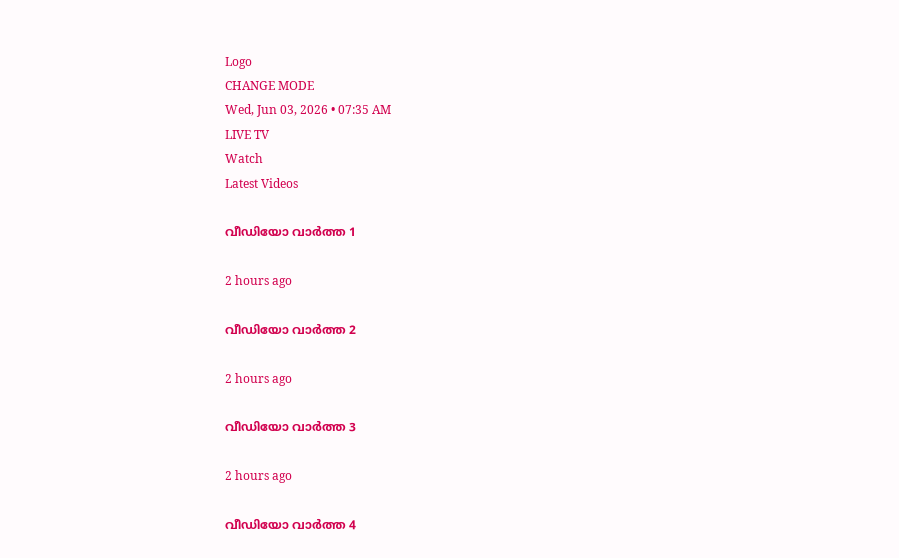Logo
CHANGE MODE
Wed, Jun 03, 2026 • 07:35 AM
LIVE TV
Watch
Latest Videos

വീഡിയോ വാർത്ത 1

2 hours ago

വീഡിയോ വാർത്ത 2

2 hours ago

വീഡിയോ വാർത്ത 3

2 hours ago

വീഡിയോ വാർത്ത 4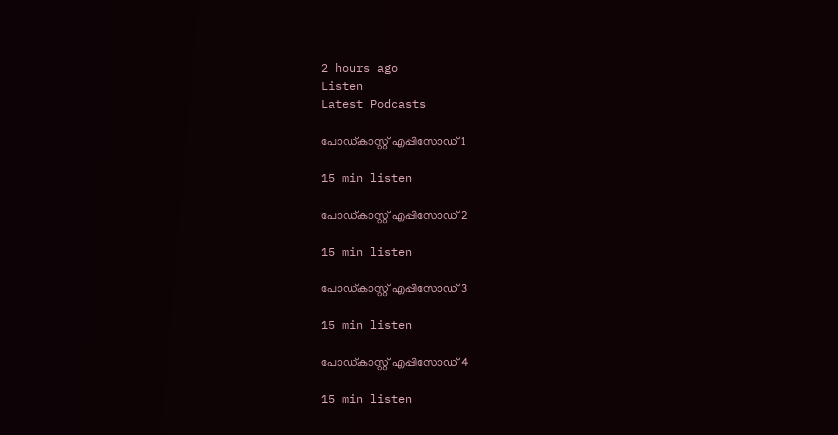2 hours ago
Listen
Latest Podcasts

പോഡ്കാസ്റ്റ് എപ്പിസോഡ് 1

15 min listen

പോഡ്കാസ്റ്റ് എപ്പിസോഡ് 2

15 min listen

പോഡ്കാസ്റ്റ് എപ്പിസോഡ് 3

15 min listen

പോഡ്കാസ്റ്റ് എപ്പിസോഡ് 4

15 min listen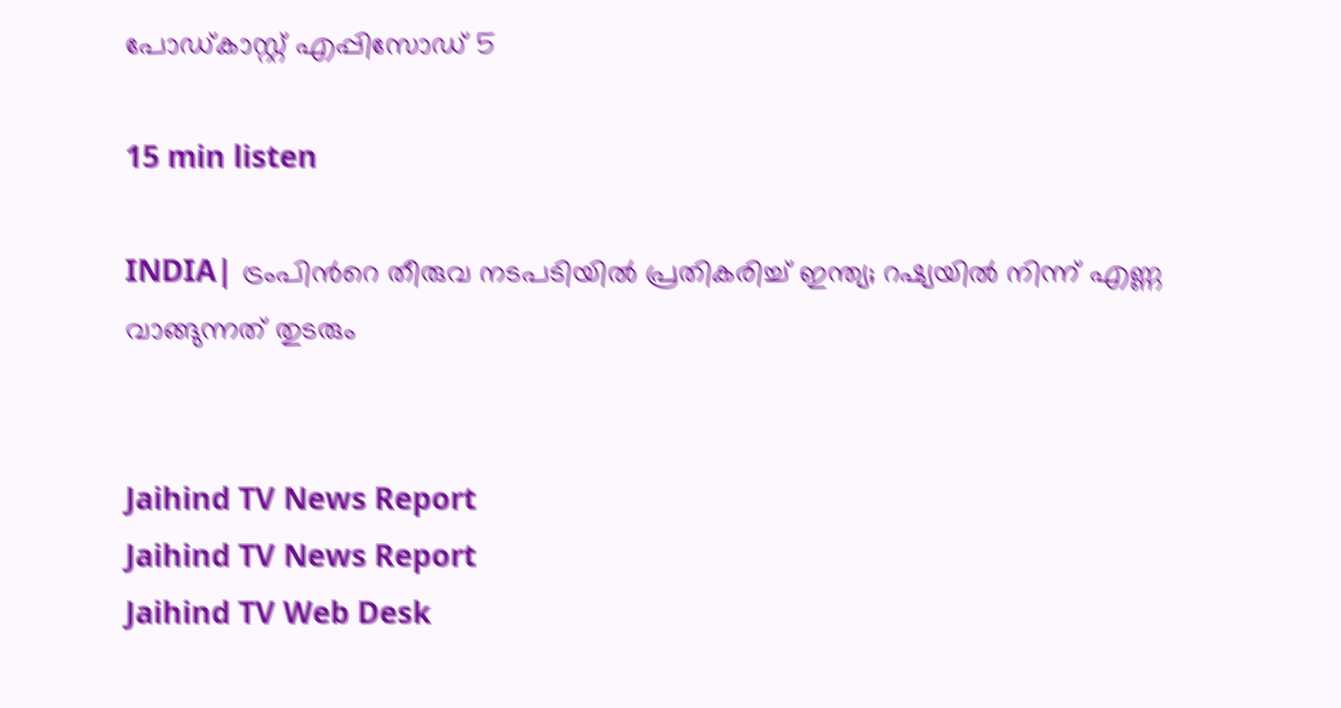പോഡ്കാസ്റ്റ് എപ്പിസോഡ് 5

15 min listen

INDIA| ട്രംപിന്‍റെ തീരുവ നടപടിയില്‍ പ്രതികരിച്ച് ഇന്ത്യ; റഷ്യയില്‍ നിന്ന് എണ്ണ വാങ്ങുന്നത് തുടരും


Jaihind TV News Report
Jaihind TV News Report
Jaihind TV Web Desk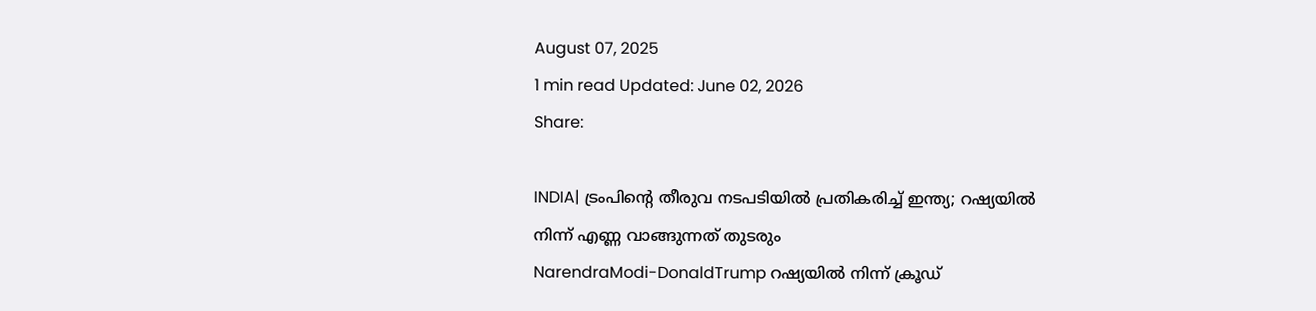August 07, 2025
1 min read Updated: June 02, 2026
Share:

INDIA| ട്രംപിന്‍റെ തീരുവ നടപടിയില്‍ പ്രതികരിച്ച് ഇന്ത്യ; റഷ്യയില്‍ നിന്ന് എണ്ണ വാങ്ങുന്നത് തുടരും
NarendraModi-DonaldTrump റഷ്യയില്‍ നിന്ന് ക്രൂഡ്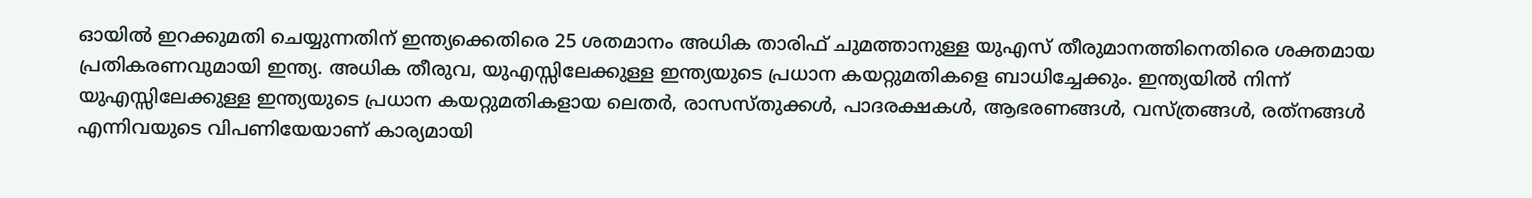ഓയില്‍ ഇറക്കുമതി ചെയ്യുന്നതിന് ഇന്ത്യക്കെതിരെ 25 ശതമാനം അധിക താരിഫ് ചുമത്താനുള്ള യുഎസ് തീരുമാനത്തിനെതിരെ ശക്തമായ പ്രതികരണവുമായി ഇന്ത്യ. അധിക തീരുവ, യുഎസ്സിലേക്കുള്ള ഇന്ത്യയുടെ പ്രധാന കയറ്റുമതികളെ ബാധിച്ചേക്കും. ഇന്ത്യയില്‍ നിന്ന് യുഎസ്സിലേക്കുള്ള ഇന്ത്യയുടെ പ്രധാന കയറ്റുമതികളായ ലെതര്‍, രാസസ്തുക്കള്‍, പാദരക്ഷകള്‍, ആഭരണങ്ങള്‍, വസ്ത്രങ്ങള്‍, രത്‌നങ്ങള്‍ എന്നിവയുടെ വിപണിയേയാണ് കാര്യമായി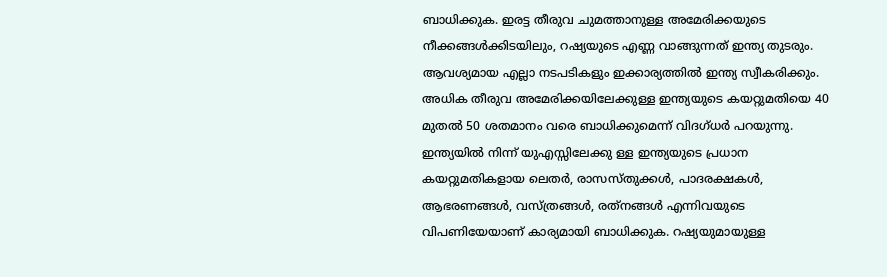ബാധിക്കുക. ഇരട്ട തീരുവ ചുമത്താനുള്ള അമേരിക്കയുടെ നീക്കങ്ങള്‍ക്കിടയിലും, റഷ്യയുടെ എണ്ണ വാങ്ങുന്നത് ഇന്ത്യ തുടരും. ആവശ്യമായ എല്ലാ നടപടികളും ഇക്കാര്യത്തില്‍ ഇന്ത്യ സ്വീകരിക്കും. അധിക തീരുവ അമേരിക്കയിലേക്കുള്ള ഇന്ത്യയുടെ കയറ്റുമതിയെ 40 മുതല്‍ 50 ശതമാനം വരെ ബാധിക്കുമെന്ന് വിദഗ്ധര്‍ പറയുന്നു. ഇന്ത്യയില്‍ നിന്ന് യുഎസ്സിലേക്കു ള്ള ഇന്ത്യയുടെ പ്രധാന കയറ്റുമതികളായ ലെതര്‍, രാസസ്തുക്കള്‍, പാദരക്ഷകള്‍, ആഭരണങ്ങള്‍, വസ്ത്രങ്ങള്‍, രത്‌നങ്ങള്‍ എന്നിവയുടെ വിപണിയേയാണ് കാര്യമായി ബാധിക്കുക. റഷ്യയുമായുള്ള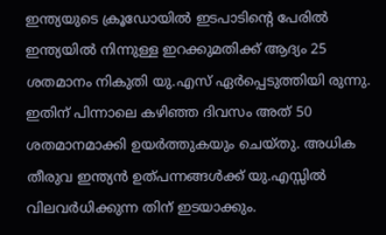ഇന്ത്യയുടെ ക്രൂഡോയില്‍ ഇടപാടിന്റെ പേരില്‍ ഇന്ത്യയില്‍ നിന്നുള്ള ഇറക്കുമതിക്ക് ആദ്യം 25 ശതമാനം നികുതി യു.എസ് ഏര്‍പ്പെടുത്തിയി രുന്നു. ഇതിന് പിന്നാലെ കഴിഞ്ഞ ദിവസം അത് 50 ശതമാനമാക്കി ഉയര്‍ത്തുകയും ചെയ്തു. അധിക തീരുവ ഇന്ത്യന്‍ ഉത്പന്നങ്ങള്‍ക്ക് യു.എസ്സില്‍ വിലവര്‍ധിക്കുന്ന തിന് ഇടയാക്കും.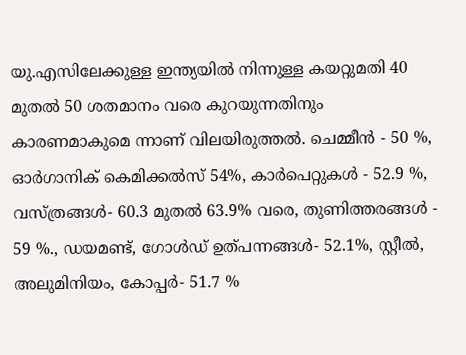യു.എസിലേക്കുള്ള ഇന്ത്യയില്‍ നിന്നുള്ള കയറ്റുമതി 40 മുതല്‍ 50 ശതമാനം വരെ കുറയുന്നതിനും കാരണമാകുമെ ന്നാണ് വിലയിരുത്തല്‍. ചെമ്മീന്‍ - 50 %, ഓര്‍ഗാനിക് കെമിക്കല്‍സ് 54%, കാര്‍പെറ്റുകള്‍ - 52.9 %, വസ്ത്രങ്ങള്‍- 60.3 മുതല്‍ 63.9% വരെ, തുണിത്തരങ്ങള്‍ - 59 %., ഡയമണ്ട്, ഗോള്‍ഡ് ഉത്പന്നങ്ങള്‍- 52.1%, സ്റ്റീല്‍, അലുമിനിയം, കോപ്പര്‍- 51.7 %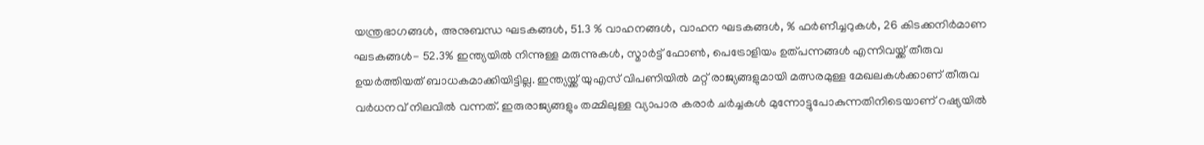യന്ത്രഭാഗങ്ങള്‍, അനുബന്ധ ഘടകങ്ങള്‍, 51.3 % വാഹനങ്ങള്‍, വാഹന ഘടകങ്ങള്‍, % ഫര്‍ണീച്ചറുകള്‍, 26 കിടക്കനിര്‍മാണ ഘടകങ്ങള്‍- 52.3% ഇന്ത്യയില്‍ നിന്നുള്ള മരുന്നുകള്‍, സ്മാര്‍ട്ട് ഫോണ്‍, പെട്രോളിയം ഉത്പന്നങ്ങള്‍ എന്നിവയ്ക്ക് തീരുവ ഉയര്‍ത്തിയത് ബാധകമാക്കിയിട്ടില്ല. ഇന്ത്യയ്ക്ക് യുഎസ് വിപണിയില്‍ മറ്റ് രാജ്യങ്ങളുമായി മത്സരമുള്ള മേഖലകള്‍ക്കാണ് തീരുവ വര്‍ധനവ് നിലവില്‍ വന്നത്. ഇരുരാജ്യങ്ങളും തമ്മിലുള്ള വ്യാപാര കരാര്‍ ചര്‍ച്ചകള്‍ മുന്നോട്ടുപോകുന്നതിനിടെയാണ് റഷ്യയില്‍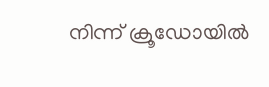നിന്ന് ക്രൂഡോയില്‍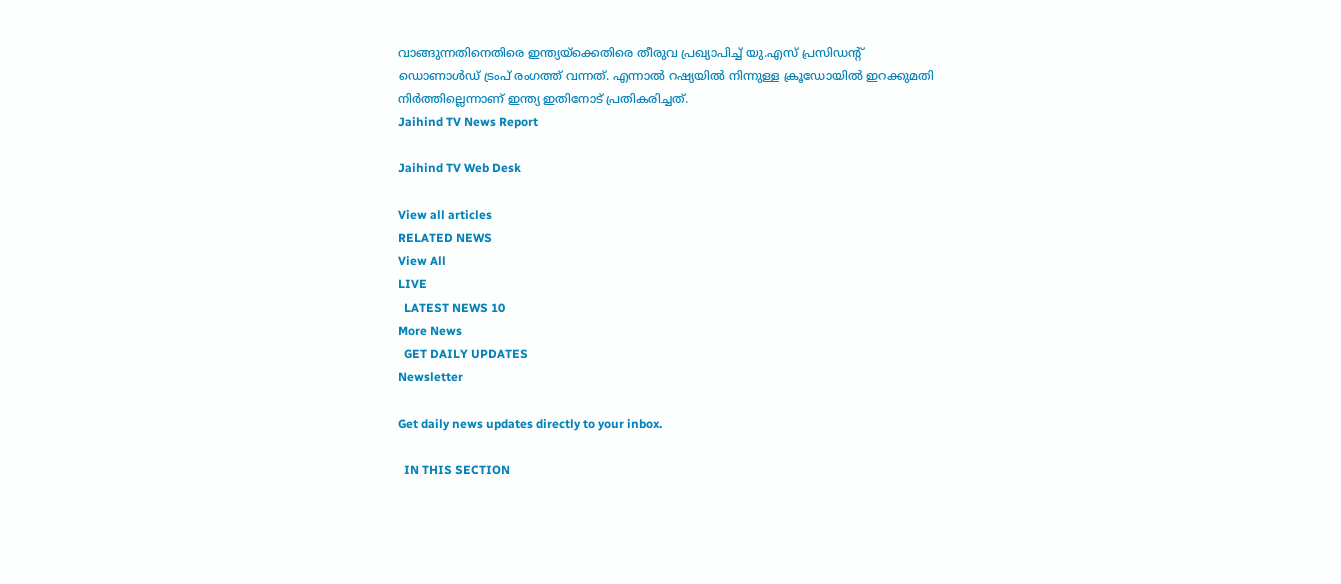വാങ്ങുന്നതിനെതിരെ ഇന്ത്യയ്ക്കെതിരെ തീരുവ പ്രഖ്യാപിച്ച് യു.എസ് പ്രസിഡന്റ് ഡൊണാള്‍ഡ് ട്രംപ് രംഗത്ത് വന്നത്. എന്നാല്‍ റഷ്യയില്‍ നിന്നുള്ള ക്രൂഡോയില്‍ ഇറക്കുമതി നിര്‍ത്തില്ലെന്നാണ് ഇന്ത്യ ഇതിനോട് പ്രതികരിച്ചത്.
Jaihind TV News Report

Jaihind TV Web Desk

View all articles
RELATED NEWS
View All
LIVE
  LATEST NEWS 10
More News
  GET DAILY UPDATES
Newsletter

Get daily news updates directly to your inbox.

  IN THIS SECTION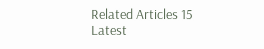Related Articles 15
Latest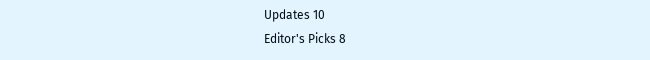Updates 10
Editor's Picks 8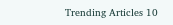Trending Articles 10